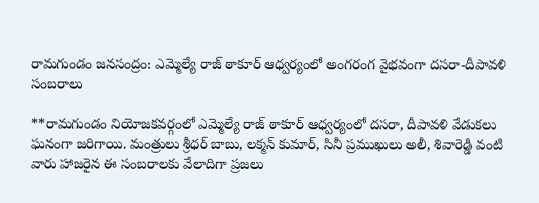రామగుండం జనసంద్రం: ఎమ్మెల్యే రాజ్ ఠాకూర్ ఆధ్వర్యంలో అంగరంగ వైభవంగా దసరా-దీపావళి సంబరాలు

**రామగుండం నియోజకవర్గంలో ఎమ్మెల్యే రాజ్ ఠాకూర్ ఆధ్వర్యంలో దసరా, దీపావళి వేడుకలు ఘనంగా జరిగాయి. మంత్రులు శ్రీధర్ బాబు, లక్మన్ కుమార్, సినీ ప్రముఖులు అలీ, శివారెడ్డి వంటి వారు హాజరైన ఈ సంబరాలకు వేలాదిగా ప్రజలు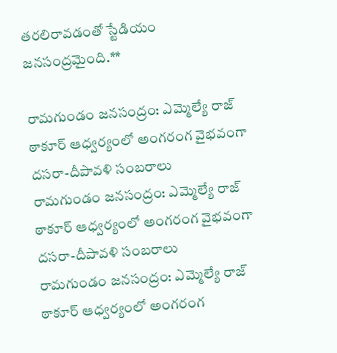తరలిరావడంతో స్టేడియం జనసంద్రమైంది.**

రామగుండం జనసంద్రం: ఎమ్మెల్యే రాజ్ ఠాకూర్ ఆధ్వర్యంలో అంగరంగ వైభవంగా దసరా-దీపావళి సంబరాలు
రామగుండం జనసంద్రం: ఎమ్మెల్యే రాజ్ ఠాకూర్ ఆధ్వర్యంలో అంగరంగ వైభవంగా దసరా-దీపావళి సంబరాలు
రామగుండం జనసంద్రం: ఎమ్మెల్యే రాజ్ ఠాకూర్ ఆధ్వర్యంలో అంగరంగ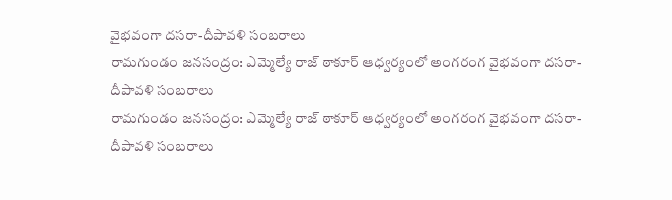వైభవంగా దసరా-దీపావళి సంబరాలు
రామగుండం జనసంద్రం: ఎమ్మెల్యే రాజ్ ఠాకూర్ ఆధ్వర్యంలో అంగరంగ వైభవంగా దసరా-దీపావళి సంబరాలు
రామగుండం జనసంద్రం: ఎమ్మెల్యే రాజ్ ఠాకూర్ ఆధ్వర్యంలో అంగరంగ వైభవంగా దసరా-దీపావళి సంబరాలు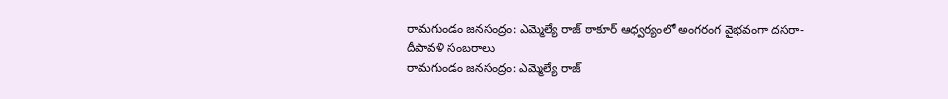రామగుండం జనసంద్రం: ఎమ్మెల్యే రాజ్ ఠాకూర్ ఆధ్వర్యంలో అంగరంగ వైభవంగా దసరా-దీపావళి సంబరాలు
రామగుండం జనసంద్రం: ఎమ్మెల్యే రాజ్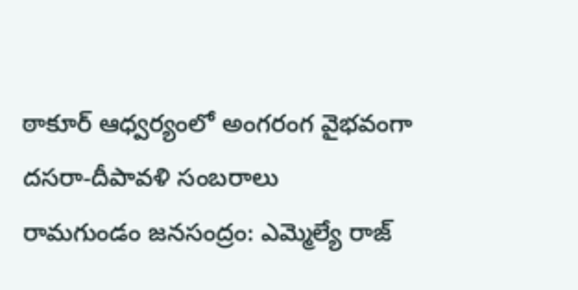ఠాకూర్ ఆధ్వర్యంలో అంగరంగ వైభవంగా దసరా-దీపావళి సంబరాలు
రామగుండం జనసంద్రం: ఎమ్మెల్యే రాజ్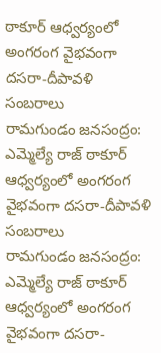ఠాకూర్ ఆధ్వర్యంలో అంగరంగ వైభవంగా దసరా-దీపావళి సంబరాలు
రామగుండం జనసంద్రం: ఎమ్మెల్యే రాజ్ ఠాకూర్ ఆధ్వర్యంలో అంగరంగ వైభవంగా దసరా-దీపావళి సంబరాలు
రామగుండం జనసంద్రం: ఎమ్మెల్యే రాజ్ ఠాకూర్ ఆధ్వర్యంలో అంగరంగ వైభవంగా దసరా-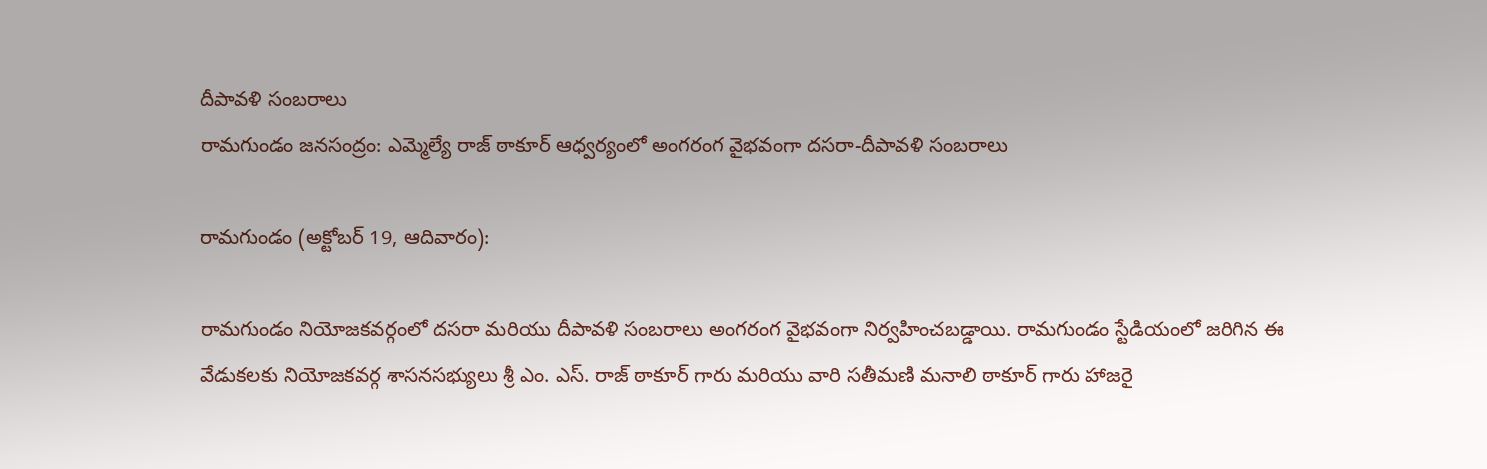దీపావళి సంబరాలు
రామగుండం జనసంద్రం: ఎమ్మెల్యే రాజ్ ఠాకూర్ ఆధ్వర్యంలో అంగరంగ వైభవంగా దసరా-దీపావళి సంబరాలు

రామగుండం (అక్టోబర్ 19, ఆదివారం):

రామగుండం నియోజకవర్గంలో దసరా మరియు దీపావళి సంబరాలు అంగరంగ వైభవంగా నిర్వహించబడ్డాయి. రామగుండం స్టేడియంలో జరిగిన ఈ వేడుకలకు నియోజకవర్గ శాసనసభ్యులు శ్రీ ఎం. ఎస్. రాజ్ ఠాకూర్ గారు మరియు వారి సతీమణి మనాలి ఠాకూర్ గారు హాజరై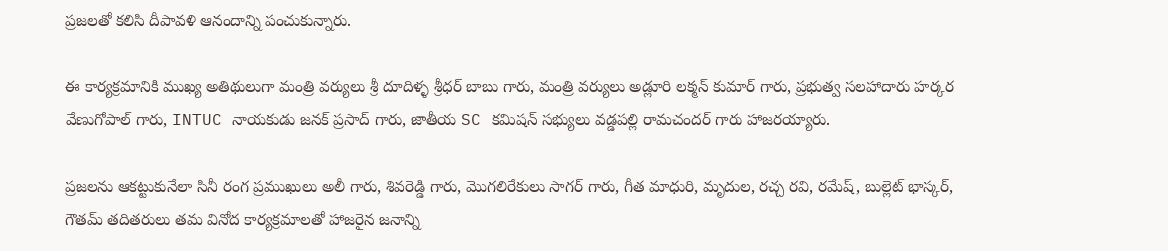ప్రజలతో కలిసి దీపావళి ఆనందాన్ని పంచుకున్నారు.

ఈ కార్యక్రమానికి ముఖ్య అతిథులుగా మంత్రి వర్యులు శ్రీ దూదిళ్ళ శ్రీధర్ బాబు గారు, మంత్రి వర్యులు అడ్లూరి లక్మన్ కుమార్ గారు, ప్రభుత్వ సలహాదారు హర్కర వేణుగోపాల్ గారు, INTUC నాయకుడు జనక్ ప్రసాద్ గారు, జాతీయ SC కమిషన్ సభ్యులు వడ్డపల్లి రామచందర్ గారు హాజరయ్యారు.

ప్రజలను ఆకట్టుకునేలా సినీ రంగ ప్రముఖులు అలీ గారు, శివరెడ్డి గారు, మొగలిరేకులు సాగర్ గారు, గీత మాధురి, మృదుల, రచ్చ రవి, రమేష్, బుల్లెట్ భాస్కర్, గౌతమ్ తదితరులు తమ వినోద కార్యక్రమాలతో హాజరైన జనాన్ని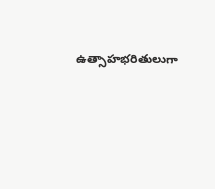ఉత్సాహభరితులుగా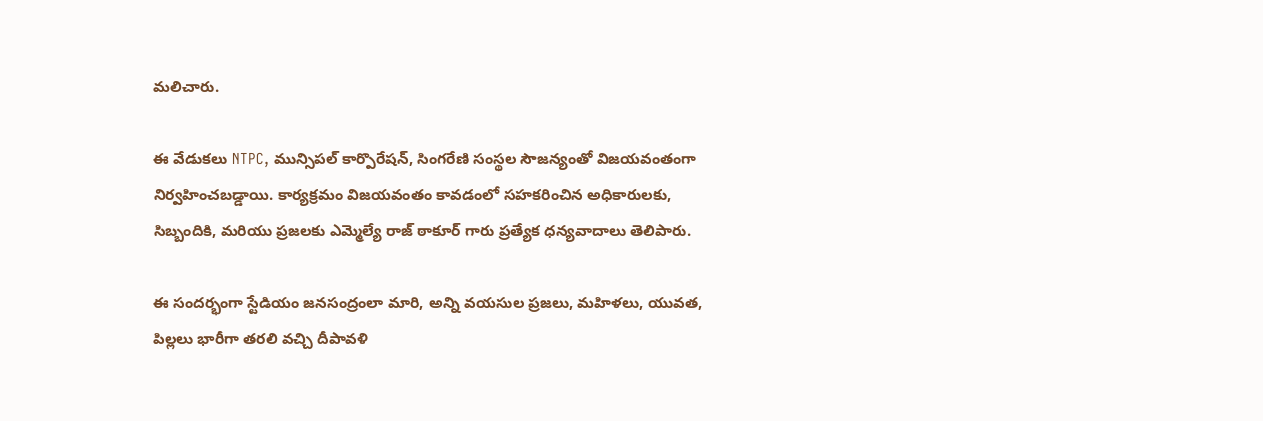మలిచారు.

ఈ వేడుకలు NTPC, మున్సిపల్ కార్పొరేషన్, సింగరేణి సంస్థల సౌజన్యంతో విజయవంతంగా నిర్వహించబడ్డాయి. కార్యక్రమం విజయవంతం కావడంలో సహకరించిన అధికారులకు, సిబ్బందికి, మరియు ప్రజలకు ఎమ్మెల్యే రాజ్ ఠాకూర్ గారు ప్రత్యేక ధన్యవాదాలు తెలిపారు.

ఈ సందర్భంగా స్టేడియం జనసంద్రంలా మారి, అన్ని వయసుల ప్రజలు, మహిళలు, యువత, పిల్లలు భారీగా తరలి వచ్చి దీపావళి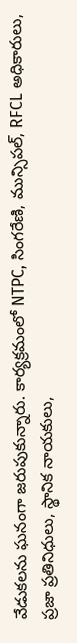వేడుకలను ఘనంగా జరుపుకున్నారు. కార్యక్రమంలో NTPC, సింగరేణి, మున్సిపల్, RFCL అధికారులు, ప్రజా ప్రతినిధులు, స్థానిక నాయకులు,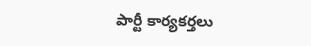పార్టీ కార్యకర్తలు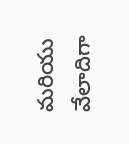మరియు వేలాదిగా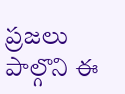ప్రజలు పాల్గొని ఈ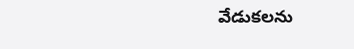వేడుకలను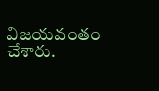విజయవంతం చేశారు.